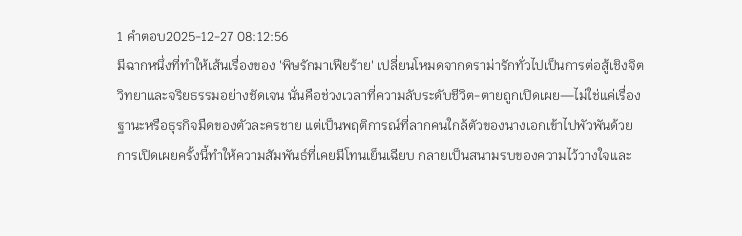1 คำตอบ2025-12-27 08:12:56
มีฉากหนึ่งที่ทำให้เส้นเรื่องของ 'พิษรักมาเฟียร้าย' เปลี่ยนโหมดจากดราม่ารักทั่วไปเป็นการต่อสู้เชิงจิตวิทยาและจริยธรรมอย่างชัดเจน นั่นคือช่วงเวลาที่ความลับระดับชีวิต-ตายถูกเปิดเผย—ไม่ใช่แค่เรื่องฐานะหรือธุรกิจมืดของตัวละครชาย แต่เป็นพฤติการณ์ที่ลากคนใกล้ตัวของนางเอกเข้าไปพัวพันด้วย การเปิดเผยครั้งนี้ทำให้ความสัมพันธ์ที่เคยมีโทนเย็นเฉียบ กลายเป็นสนามรบของความไว้วางใจและ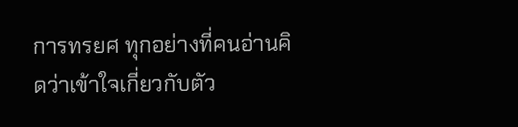การทรยศ ทุกอย่างที่คนอ่านคิดว่าเข้าใจเกี่ยวกับตัว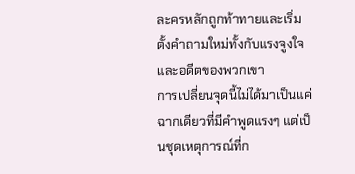ละครหลักถูกท้าทายและเริ่มตั้งคำถามใหม่ทั้งกับแรงจูงใจและอดีตของพวกเขา
การเปลี่ยนจุดนี้ไม่ได้มาเป็นแค่ฉากเดียวที่มีคำพูดแรงๆ แต่เป็นชุดเหตุการณ์ที่ก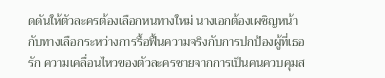ดดันให้ตัวละครต้องเลือกหนทางใหม่ นางเอกต้องเผชิญหน้ากับทางเลือกระหว่างการรื้อฟื้นความจริงกับการปกป้องผู้ที่เธอรัก ความเคลื่อนไหวของตัวละครชายจากการเป็นคนควบคุมส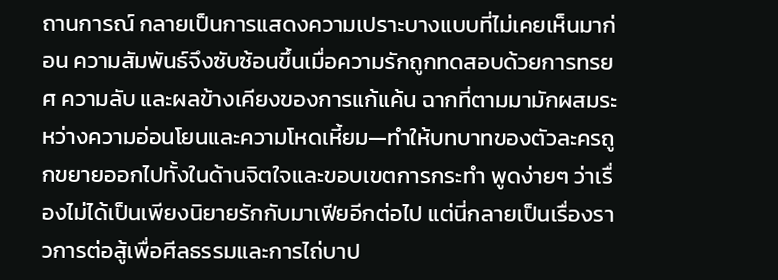ถานการณ์ กลายเป็นการแสดงความเปราะบางแบบที่ไม่เคยเห็นมาก่อน ความสัมพันธ์จึงซับซ้อนขึ้นเมื่อความรักถูกทดสอบด้วยการทรยศ ความลับ และผลข้างเคียงของการแก้แค้น ฉากที่ตามมามักผสมระหว่างความอ่อนโยนและความโหดเหี้ยม—ทำให้บทบาทของตัวละครถูกขยายออกไปทั้งในด้านจิตใจและขอบเขตการกระทำ พูดง่ายๆ ว่าเรื่องไม่ได้เป็นเพียงนิยายรักกับมาเฟียอีกต่อไป แต่นี่กลายเป็นเรื่องราวการต่อสู้เพื่อศีลธรรมและการไถ่บาป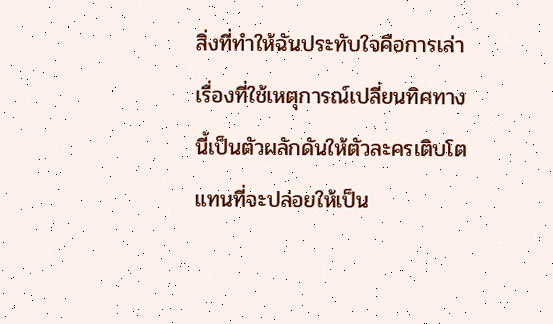สิ่งที่ทำให้ฉันประทับใจคือการเล่าเรื่องที่ใช้เหตุการณ์เปลี่ยนทิศทางนี้เป็นตัวผลักดันให้ตัวละครเติบโต แทนที่จะปล่อยให้เป็น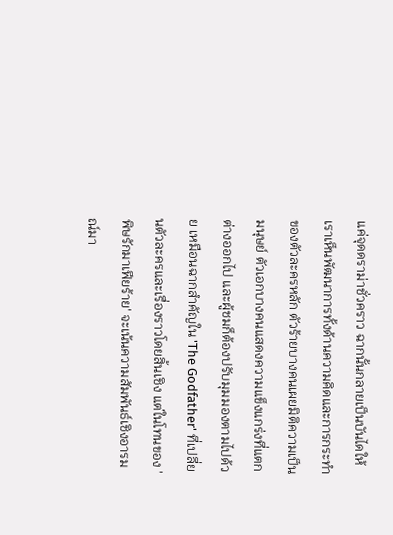แค่จุดดราม่าชั่วคราว ฉากนั้นกลายเป็นบันไดให้เราเห็นพัฒนาการทั้งด้านความคิดและการกระทำของตัวละครหลัก ตัวร้ายบางคนเผยมิติความเป็นมนุษย์ ตัวเอกบางคนแสดงความแข็งแกร่งที่แตกต่างออกไป และผู้ชมก็ต้องปรับมุมมองตามไปด้วย เหมือนฉากสำคัญใน 'The Godfather' ที่เปลี่ยนตัวละครและเรื่องราวโดยสิ้นเชิง แต่ในโทนของ 'พิษรักมาเฟียร้าย' จะเน้นความสัมพันธ์เชิงอารมณ์มา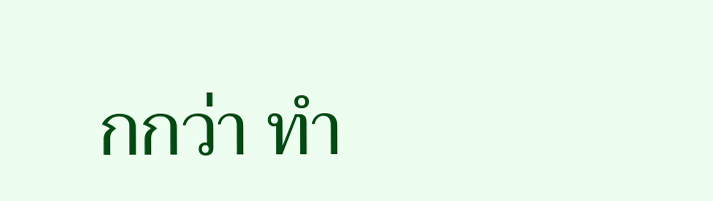กกว่า ทำ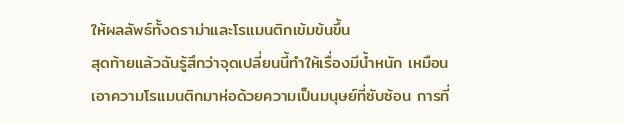ให้ผลลัพธ์ทั้งดราม่าและโรแมนติกเข้มข้นขึ้น
สุดท้ายแล้วฉันรู้สึกว่าจุดเปลี่ยนนี้ทำให้เรื่องมีน้ำหนัก เหมือนเอาความโรแมนติกมาห่อด้วยความเป็นมนุษย์ที่ซับซ้อน การที่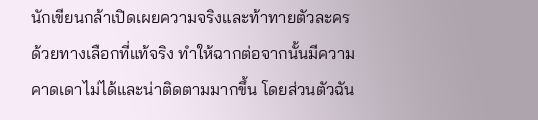นักเขียนกล้าเปิดเผยความจริงและท้าทายตัวละครด้วยทางเลือกที่แท้จริง ทำให้ฉากต่อจากนั้นมีความคาดเดาไม่ได้และน่าติดตามมากขึ้น โดยส่วนตัวฉัน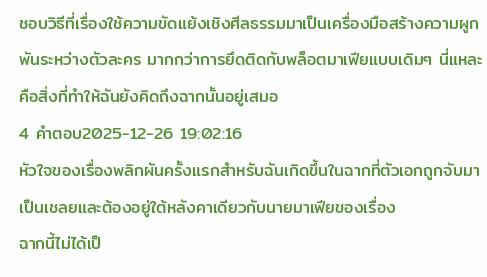ชอบวิธีที่เรื่องใช้ความขัดแย้งเชิงศีลธรรมมาเป็นเครื่องมือสร้างความผูกพันระหว่างตัวละคร มากกว่าการยึดติดกับพล็อตมาเฟียแบบเดิมๆ นี่แหละคือสิ่งที่ทำให้ฉันยังคิดถึงฉากนั้นอยู่เสมอ
4 คำตอบ2025-12-26 19:02:16
หัวใจของเรื่องพลิกผันครั้งแรกสำหรับฉันเกิดขึ้นในฉากที่ตัวเอกถูกจับมาเป็นเชลยและต้องอยู่ใต้หลังคาเดียวกับนายมาเฟียของเรื่อง
ฉากนี้ไม่ได้เป็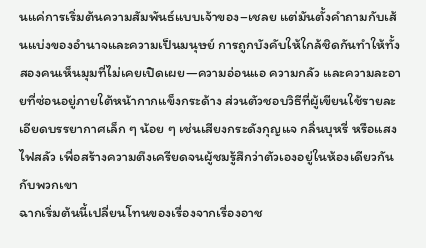นแค่การเริ่มต้นความสัมพันธ์แบบเจ้าของ–เชลย แต่มันตั้งคำถามกับเส้นแบ่งของอำนาจและความเป็นมนุษย์ การถูกบังคับให้ใกล้ชิดกันทำให้ทั้งสองคนเห็นมุมที่ไม่เคยเปิดเผย—ความอ่อนแอ ความกลัว และความละอายที่ซ่อนอยู่ภายใต้หน้ากากแข็งกระด้าง ส่วนตัวชอบวิธีที่ผู้เขียนใช้รายละเอียดบรรยากาศเล็ก ๆ น้อย ๆ เช่นเสียงกระดังกุญแจ กลิ่นบุหรี่ หรือแสงไฟสลัว เพื่อสร้างความตึงเครียดจนผู้ชมรู้สึกว่าตัวเองอยู่ในห้องเดียวกันกับพวกเขา
ฉากเริ่มต้นนี้เปลี่ยนโทนของเรื่องจากเรื่องอาช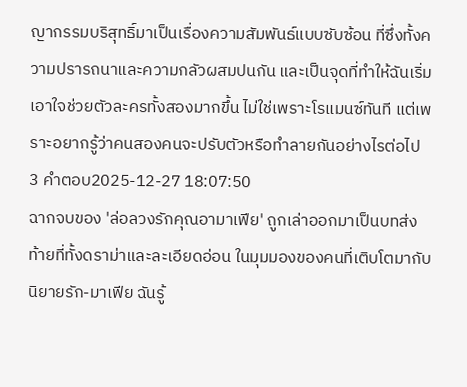ญากรรมบริสุทธิ์มาเป็นเรื่องความสัมพันธ์แบบซับซ้อน ที่ซึ่งทั้งความปรารถนาและความกลัวผสมปนกัน และเป็นจุดที่ทำให้ฉันเริ่มเอาใจช่วยตัวละครทั้งสองมากขึ้น ไม่ใช่เพราะโรแมนซ์ทันที แต่เพราะอยากรู้ว่าคนสองคนจะปรับตัวหรือทำลายกันอย่างไรต่อไป
3 คำตอบ2025-12-27 18:07:50
ฉากจบของ 'ล่อลวงรักคุณอามาเฟีย' ถูกเล่าออกมาเป็นบทส่งท้ายที่ทั้งดราม่าและละเอียดอ่อน ในมุมมองของคนที่เติบโตมากับนิยายรัก-มาเฟีย ฉันรู้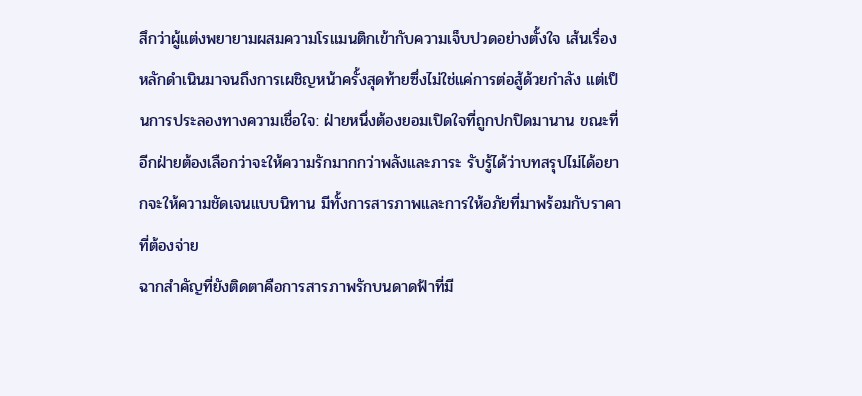สึกว่าผู้แต่งพยายามผสมความโรแมนติกเข้ากับความเจ็บปวดอย่างตั้งใจ เส้นเรื่องหลักดำเนินมาจนถึงการเผชิญหน้าครั้งสุดท้ายซึ่งไม่ใช่แค่การต่อสู้ด้วยกำลัง แต่เป็นการประลองทางความเชื่อใจ: ฝ่ายหนึ่งต้องยอมเปิดใจที่ถูกปกปิดมานาน ขณะที่อีกฝ่ายต้องเลือกว่าจะให้ความรักมากกว่าพลังและภาระ รับรู้ได้ว่าบทสรุปไม่ได้อยากจะให้ความชัดเจนแบบนิทาน มีทั้งการสารภาพและการให้อภัยที่มาพร้อมกับราคาที่ต้องจ่าย
ฉากสำคัญที่ยังติดตาคือการสารภาพรักบนดาดฟ้าที่มี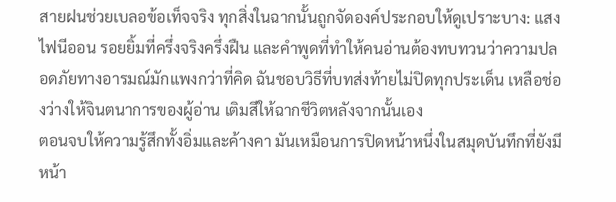สายฝนช่วยเบลอข้อเท็จจริง ทุกสิ่งในฉากนั้นถูกจัดองค์ประกอบให้ดูเปราะบาง: แสงไฟนีออน รอยยิ้มที่ครึ่งจริงครึ่งฝืน และคำพูดที่ทำให้คนอ่านต้องทบทวนว่าความปลอดภัยทางอารมณ์มักแพงกว่าที่คิด ฉันชอบวิธีที่บทส่งท้ายไม่ปิดทุกประเด็น เหลือช่องว่างให้จินตนาการของผู้อ่าน เติมสีให้ฉากชีวิตหลังจากนั้นเอง
ตอนจบให้ความรู้สึกทั้งอิ่มและค้างคา มันเหมือนการปิดหน้าหนึ่งในสมุดบันทึกที่ยังมีหน้า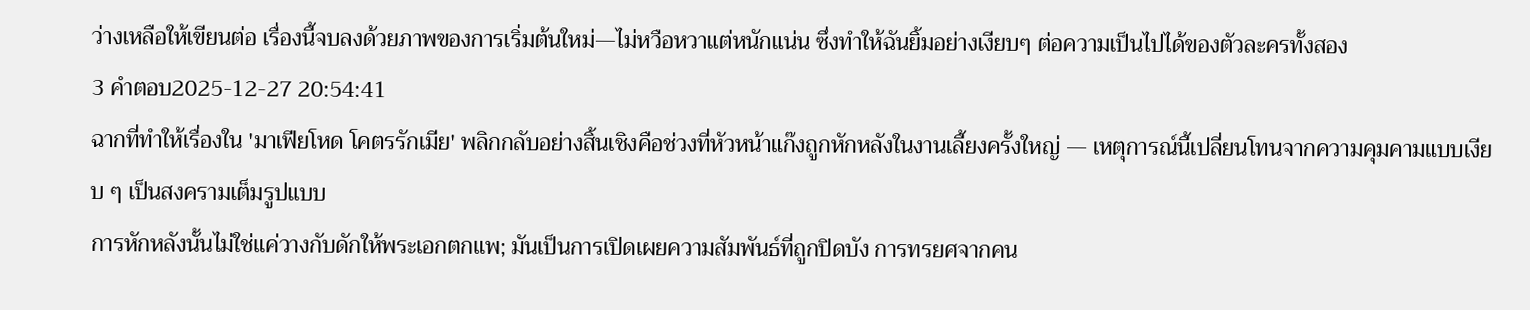ว่างเหลือให้เขียนต่อ เรื่องนี้จบลงด้วยภาพของการเริ่มต้นใหม่—ไม่หวือหวาแต่หนักแน่น ซึ่งทำให้ฉันยิ้มอย่างเงียบๆ ต่อความเป็นไปได้ของตัวละครทั้งสอง
3 คำตอบ2025-12-27 20:54:41
ฉากที่ทำให้เรื่องใน 'มาเฟียโหด โคตรรักเมีย' พลิกกลับอย่างสิ้นเชิงคือช่วงที่หัวหน้าแก๊งถูกหักหลังในงานเลี้ยงครั้งใหญ่ — เหตุการณ์นี้เปลี่ยนโทนจากความคุมคามแบบเงียบ ๆ เป็นสงครามเต็มรูปแบบ
การหักหลังนั้นไม่ใช่แค่วางกับดักให้พระเอกตกแพ; มันเป็นการเปิดเผยความสัมพันธ์ที่ถูกปิดบัง การทรยศจากคน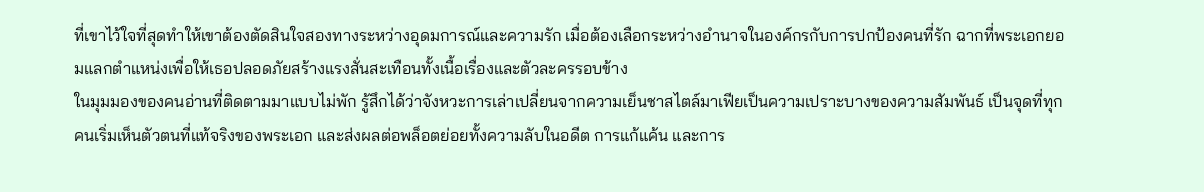ที่เขาไว้ใจที่สุดทำให้เขาต้องตัดสินใจสองทางระหว่างอุดมการณ์และความรัก เมื่อต้องเลือกระหว่างอำนาจในองค์กรกับการปกป้องคนที่รัก ฉากที่พระเอกยอมแลกตำแหน่งเพื่อให้เธอปลอดภัยสร้างแรงสั่นสะเทือนทั้งเนื้อเรื่องและตัวละครรอบข้าง
ในมุมมองของคนอ่านที่ติดตามมาแบบไม่พัก รู้สึกได้ว่าจังหวะการเล่าเปลี่ยนจากความเย็นชาสไตล์มาเฟียเป็นความเปราะบางของความสัมพันธ์ เป็นจุดที่ทุกคนเริ่มเห็นตัวตนที่แท้จริงของพระเอก และส่งผลต่อพล็อตย่อยทั้งความลับในอดีต การแก้แค้น และการ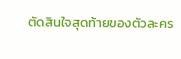ตัดสินใจสุดท้ายของตัวละคร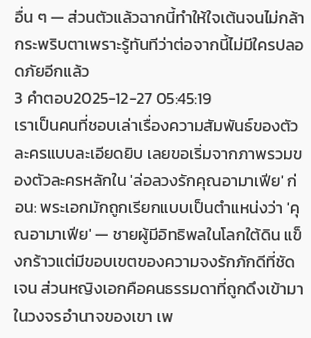อื่น ๆ — ส่วนตัวแล้วฉากนี้ทำให้ใจเต้นจนไม่กล้ากระพริบตาเพราะรู้ทันทีว่าต่อจากนี้ไม่มีใครปลอดภัยอีกแล้ว
3 คำตอบ2025-12-27 05:45:19
เราเป็นคนที่ชอบเล่าเรื่องความสัมพันธ์ของตัวละครแบบละเอียดยิบ เลยขอเริ่มจากภาพรวมของตัวละครหลักใน 'ล่อลวงรักคุณอามาเฟีย' ก่อน: พระเอกมักถูกเรียกแบบเป็นตำแหน่งว่า 'คุณอามาเฟีย' — ชายผู้มีอิทธิพลในโลกใต้ดิน แข็งกร้าวแต่มีขอบเขตของความจงรักภักดีที่ชัดเจน ส่วนหญิงเอกคือคนธรรมดาที่ถูกดึงเข้ามาในวงจรอำนาจของเขา เพ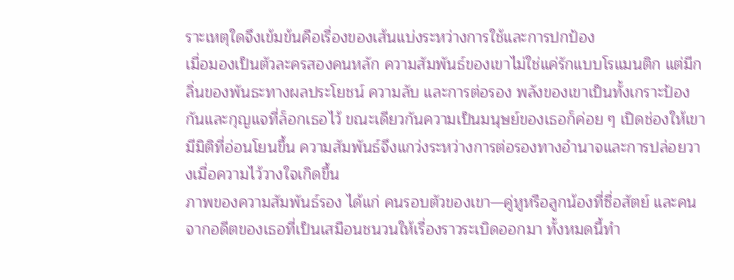ราะเหตุใดจึงเข้มข้นคือเรื่องของเส้นแบ่งระหว่างการใช้และการปกป้อง
เมื่อมองเป็นตัวละครสองคนหลัก ความสัมพันธ์ของเขาไม่ใช่แค่รักแบบโรแมนติก แต่มีกลิ่นของพันธะทางผลประโยชน์ ความลับ และการต่อรอง พลังของเขาเป็นทั้งเกราะป้องกันและกุญแจที่ล็อกเธอไว้ ขณะเดียวกันความเป็นมนุษย์ของเธอก็ค่อย ๆ เปิดช่องให้เขามีมิติที่อ่อนโยนขึ้น ความสัมพันธ์จึงแกว่งระหว่างการต่อรองทางอำนาจและการปล่อยวางเมื่อความไว้วางใจเกิดขึ้น
ภาพของความสัมพันธ์รอง ได้แก่ คนรอบตัวของเขา—คู่หูหรือลูกน้องที่ซื่อสัตย์ และคนจากอดีตของเธอที่เป็นเสมือนชนวนให้เรื่องราวระเบิดออกมา ทั้งหมดนี้ทำ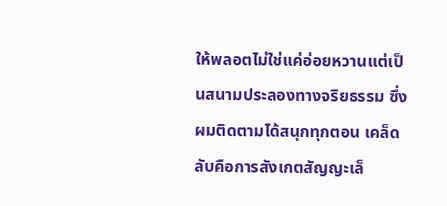ให้พลอตไม่ใช่แค่อ่อยหวานแต่เป็นสนามประลองทางจริยธรรม ซึ่งผมติดตามได้สนุกทุกตอน เคล็ดลับคือการสังเกตสัญญะเล็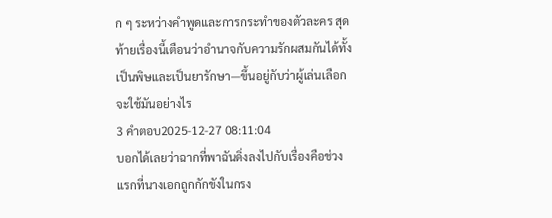ก ๆ ระหว่างคำพูดและการกระทำของตัวละคร สุดท้ายเรื่องนี้เตือนว่าอำนาจกับความรักผสมกันได้ทั้งเป็นพิษและเป็นยารักษา—ขึ้นอยู่กับว่าผู้เล่นเลือกจะใช้มันอย่างไร
3 คำตอบ2025-12-27 08:11:04
บอกได้เลยว่าฉากที่พาฉันดิ่งลงไปกับเรื่องคือช่วงแรกที่นางเอกถูกกักขังในกรง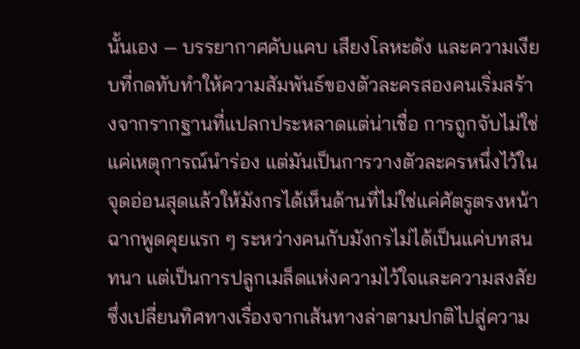นั้นเอง — บรรยากาศคับแคบ เสียงโลหะดัง และความเงียบที่กดทับทำให้ความสัมพันธ์ของตัวละครสองคนเริ่มสร้างจากรากฐานที่แปลกประหลาดแต่น่าเชื่อ การถูกจับไม่ใช่แค่เหตุการณ์นำร่อง แต่มันเป็นการวางตัวละครหนึ่งไว้ในจุดอ่อนสุดแล้วให้มังกรได้เห็นด้านที่ไม่ใช่แค่ศัตรูตรงหน้า ฉากพูดคุยแรก ๆ ระหว่างคนกับมังกรไม่ได้เป็นแค่บทสนทนา แต่เป็นการปลูกเมล็ดแห่งความไว้ใจและความสงสัย ซึ่งเปลี่ยนทิศทางเรื่องจากเส้นทางล่าตามปกติไปสู่ความ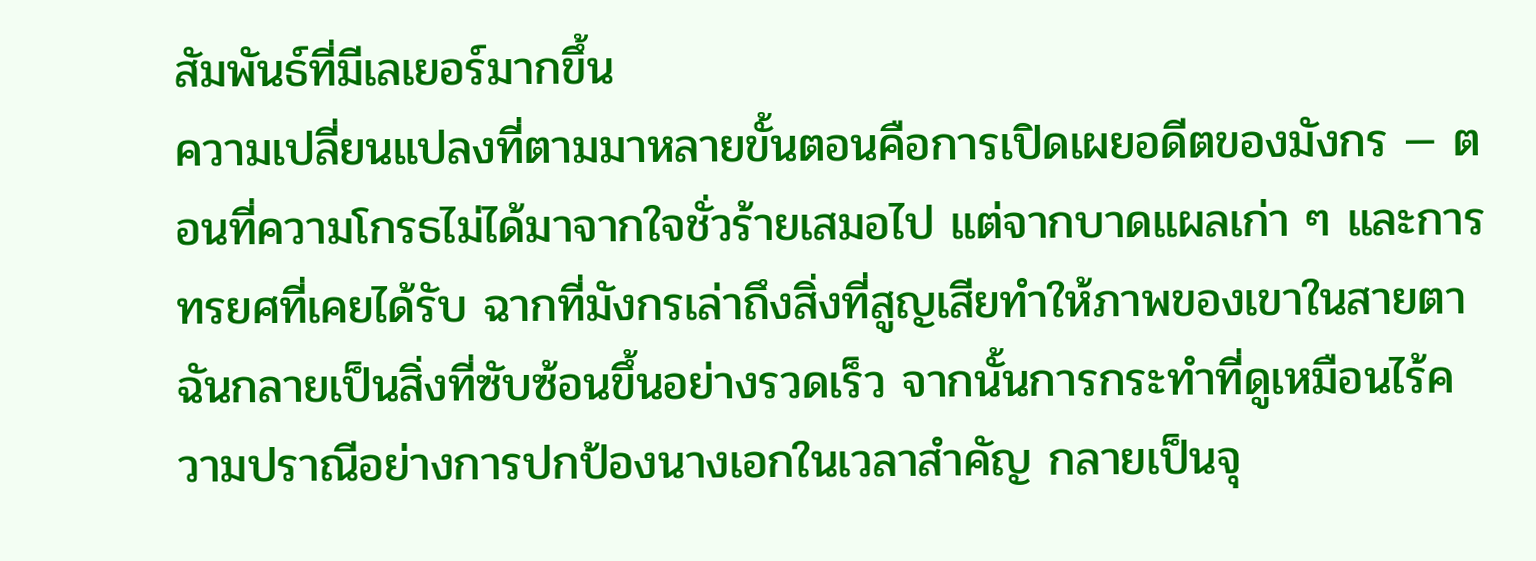สัมพันธ์ที่มีเลเยอร์มากขึ้น
ความเปลี่ยนแปลงที่ตามมาหลายขั้นตอนคือการเปิดเผยอดีตของมังกร — ตอนที่ความโกรธไม่ได้มาจากใจชั่วร้ายเสมอไป แต่จากบาดแผลเก่า ๆ และการทรยศที่เคยได้รับ ฉากที่มังกรเล่าถึงสิ่งที่สูญเสียทำให้ภาพของเขาในสายตาฉันกลายเป็นสิ่งที่ซับซ้อนขึ้นอย่างรวดเร็ว จากนั้นการกระทำที่ดูเหมือนไร้ความปราณีอย่างการปกป้องนางเอกในเวลาสำคัญ กลายเป็นจุ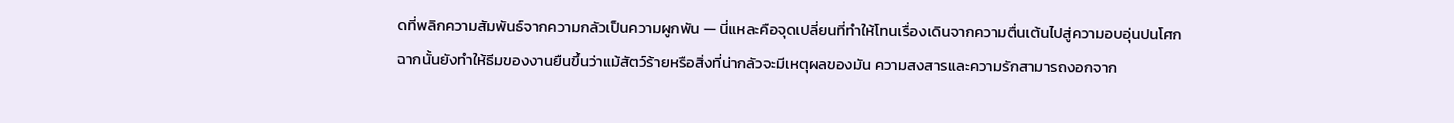ดที่พลิกความสัมพันธ์จากความกลัวเป็นความผูกพัน — นี่แหละคือจุดเปลี่ยนที่ทำให้โทนเรื่องเดินจากความตื่นเต้นไปสู่ความอบอุ่นปนโศก ฉากนั้นยังทำให้ธีมของงานยืนขึ้นว่าแม้สัตว์ร้ายหรือสิ่งที่น่ากลัวจะมีเหตุผลของมัน ความสงสารและความรักสามารถงอกจาก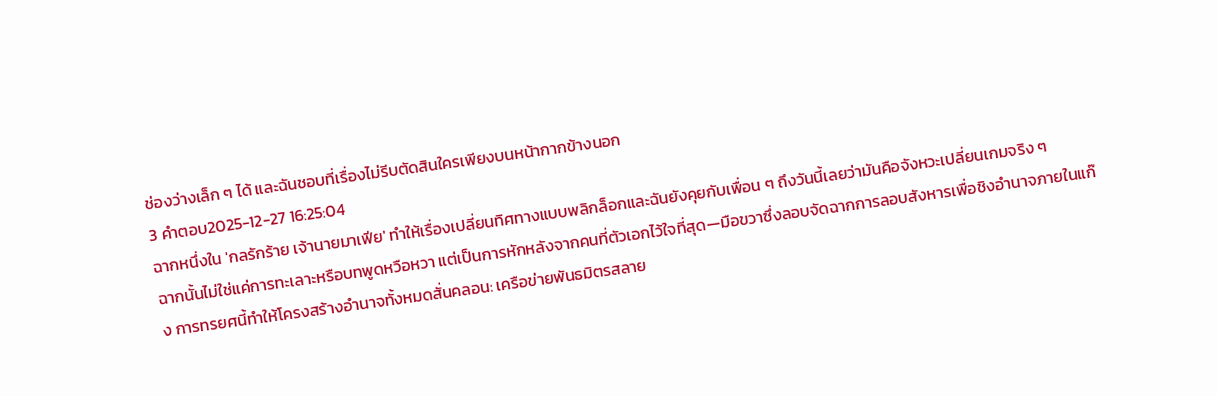ช่องว่างเล็ก ๆ ได้ และฉันชอบที่เรื่องไม่รีบตัดสินใครเพียงบนหน้ากากข้างนอก
3 คำตอบ2025-12-27 16:25:04
ฉากหนึ่งใน 'กลรักร้าย เจ้านายมาเฟีย' ทำให้เรื่องเปลี่ยนทิศทางแบบพลิกล็อกและฉันยังคุยกับเพื่อน ๆ ถึงวันนี้เลยว่ามันคือจังหวะเปลี่ยนเกมจริง ๆ
ฉากนั้นไม่ใช่แค่การทะเลาะหรือบทพูดหวือหวา แต่เป็นการหักหลังจากคนที่ตัวเอกไว้ใจที่สุด—มือขวาซึ่งลอบจัดฉากการลอบสังหารเพื่อชิงอำนาจภายในแก๊ง การทรยศนี้ทำให้โครงสร้างอำนาจทั้งหมดสั่นคลอน: เครือข่ายพันธมิตรสลาย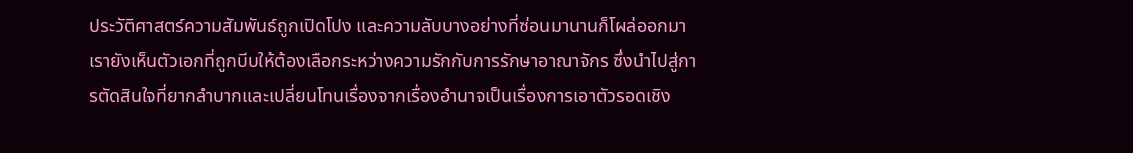ประวัติศาสตร์ความสัมพันธ์ถูกเปิดโปง และความลับบางอย่างที่ซ่อนมานานก็โผล่ออกมา เรายังเห็นตัวเอกที่ถูกบีบให้ต้องเลือกระหว่างความรักกับการรักษาอาณาจักร ซึ่งนำไปสู่การตัดสินใจที่ยากลำบากและเปลี่ยนโทนเรื่องจากเรื่องอำนาจเป็นเรื่องการเอาตัวรอดเชิง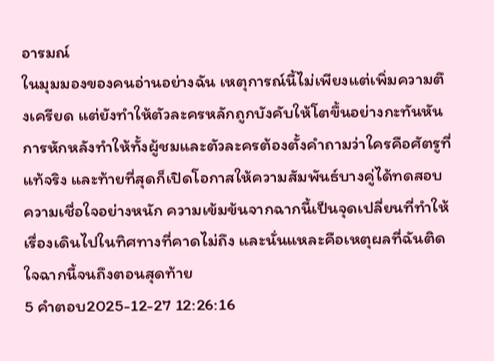อารมณ์
ในมุมมองของคนอ่านอย่างฉัน เหตุการณ์นี้ไม่เพียงแต่เพิ่มความตึงเครียด แต่ยังทำให้ตัวละครหลักถูกบังคับให้โตขึ้นอย่างกะทันหัน การหักหลังทำให้ทั้งผู้ชมและตัวละครต้องตั้งคำถามว่าใครคือศัตรูที่แท้จริง และท้ายที่สุดก็เปิดโอกาสให้ความสัมพันธ์บางคู่ได้ทดสอบความเชื่อใจอย่างหนัก ความเข้มข้นจากฉากนี้เป็นจุดเปลี่ยนที่ทำให้เรื่องเดินไปในทิศทางที่คาดไม่ถึง และนั่นแหละคือเหตุผลที่ฉันติดใจฉากนี้จนถึงตอนสุดท้าย
5 คำตอบ2025-12-27 12:26:16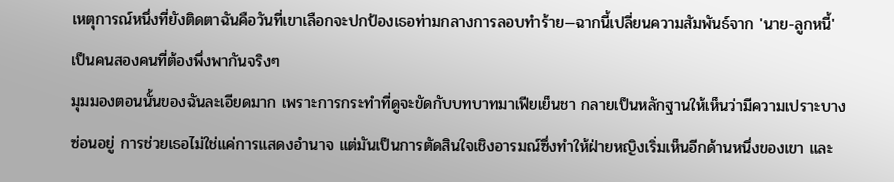เหตุการณ์หนึ่งที่ยังติดตาฉันคือวันที่เขาเลือกจะปกป้องเธอท่ามกลางการลอบทำร้าย—ฉากนี้เปลี่ยนความสัมพันธ์จาก 'นาย-ลูกหนี้' เป็นคนสองคนที่ต้องพึ่งพากันจริงๆ
มุมมองตอนนั้นของฉันละเอียดมาก เพราะการกระทำที่ดูจะขัดกับบทบาทมาเฟียเย็นชา กลายเป็นหลักฐานให้เห็นว่ามีความเปราะบางซ่อนอยู่ การช่วยเธอไม่ใช่แค่การแสดงอำนาจ แต่มันเป็นการตัดสินใจเชิงอารมณ์ซึ่งทำให้ฝ่ายหญิงเริ่มเห็นอีกด้านหนึ่งของเขา และ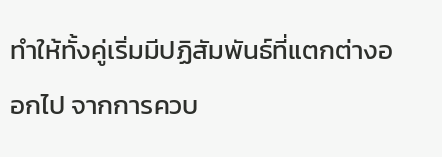ทำให้ทั้งคู่เริ่มมีปฏิสัมพันธ์ที่แตกต่างออกไป จากการควบ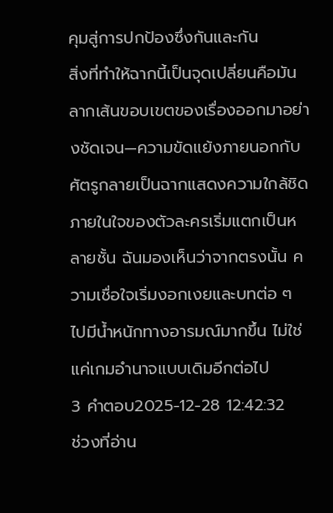คุมสู่การปกป้องซึ่งกันและกัน
สิ่งที่ทำให้ฉากนี้เป็นจุดเปลี่ยนคือมันลากเส้นขอบเขตของเรื่องออกมาอย่างชัดเจน—ความขัดแย้งภายนอกกับศัตรูกลายเป็นฉากแสดงความใกล้ชิด ภายในใจของตัวละครเริ่มแตกเป็นหลายชั้น ฉันมองเห็นว่าจากตรงนั้น ความเชื่อใจเริ่มงอกเงยและบทต่อ ๆ ไปมีน้ำหนักทางอารมณ์มากขึ้น ไม่ใช่แค่เกมอำนาจแบบเดิมอีกต่อไป
3 คำตอบ2025-12-28 12:42:32
ช่วงที่อ่าน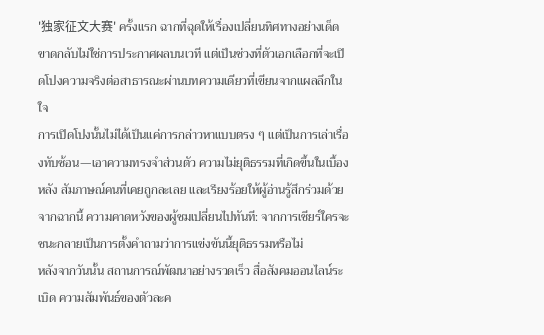'独家征文大赛' ครั้งแรก ฉากที่ฉุดให้เรื่องเปลี่ยนทิศทางอย่างเด็ดขาดกลับไม่ใช่การประกาศผลบนเวที แต่เป็นช่วงที่ตัวเอกเลือกที่จะเปิดโปงความจริงต่อสาธารณะผ่านบทความเดียวที่เขียนจากแผลลึกในใจ
การเปิดโปงนั้นไม่ได้เป็นแค่การกล่าวหาแบบตรง ๆ แต่เป็นการเล่าเรื่องทับซ้อน—เอาความทรงจำส่วนตัว ความไม่ยุติธรรมที่เกิดขึ้นในเบื้องหลัง สัมภาษณ์คนที่เคยถูกละเลย และเรียงร้อยให้ผู้อ่านรู้สึกร่วมด้วย จากฉากนี้ ความคาดหวังของผู้ชมเปลี่ยนไปทันที: จากการเชียร์ใครจะชนะกลายเป็นการตั้งคำถามว่าการแข่งขันนี้ยุติธรรมหรือไม่
หลังจากวันนั้น สถานการณ์พัฒนาอย่างรวดเร็ว สื่อสังคมออนไลน์ระเบิด ความสัมพันธ์ของตัวละค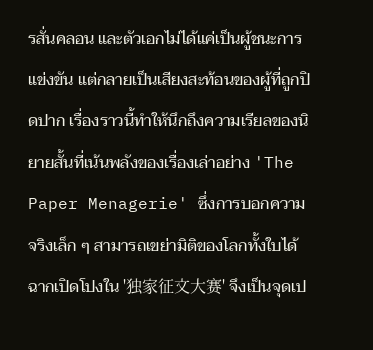รสั่นคลอน และตัวเอกไม่ได้แค่เป็นผู้ชนะการแข่งขัน แต่กลายเป็นเสียงสะท้อนของผู้ที่ถูกปิดปาก เรื่องราวนี้ทำให้นึกถึงความเรียลของนิยายสั้นที่เน้นพลังของเรื่องเล่าอย่าง 'The Paper Menagerie' ซึ่งการบอกความจริงเล็ก ๆ สามารถเขย่ามิติของโลกทั้งใบได้ ฉากเปิดโปงใน '独家征文大赛' จึงเป็นจุดเป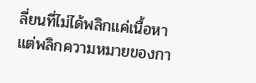ลี่ยนที่ไม่ได้พลิกแค่เนื้อหา แต่พลิกความหมายของกา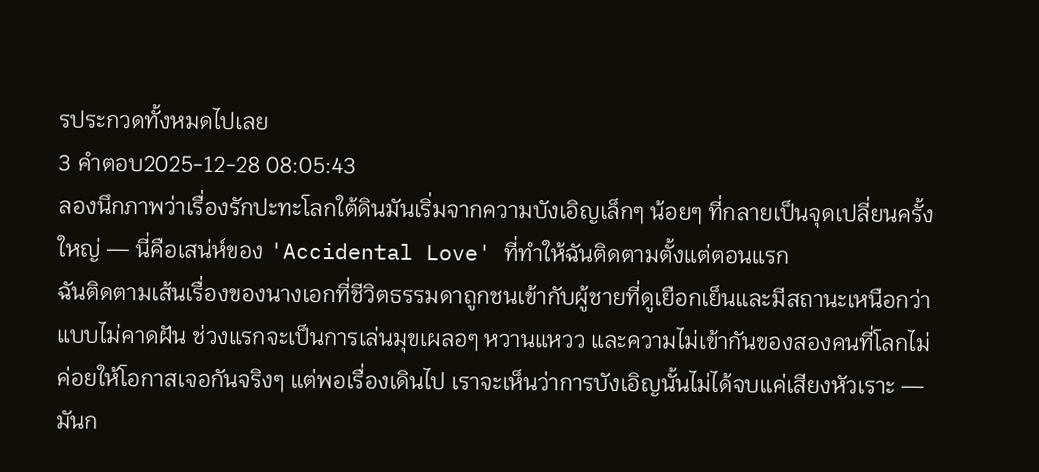รประกวดทั้งหมดไปเลย
3 คำตอบ2025-12-28 08:05:43
ลองนึกภาพว่าเรื่องรักปะทะโลกใต้ดินมันเริ่มจากความบังเอิญเล็กๆ น้อยๆ ที่กลายเป็นจุดเปลี่ยนครั้งใหญ่ — นี่คือเสน่ห์ของ 'Accidental Love' ที่ทำให้ฉันติดตามตั้งแต่ตอนแรก
ฉันติดตามเส้นเรื่องของนางเอกที่ชีวิตธรรมดาถูกชนเข้ากับผู้ชายที่ดูเยือกเย็นและมีสถานะเหนือกว่าแบบไม่คาดฝัน ช่วงแรกจะเป็นการเล่นมุขเผลอๆ หวานแหวว และความไม่เข้ากันของสองคนที่โลกไม่ค่อยให้โอกาสเจอกันจริงๆ แต่พอเรื่องเดินไป เราจะเห็นว่าการบังเอิญนั้นไม่ได้จบแค่เสียงหัวเราะ — มันก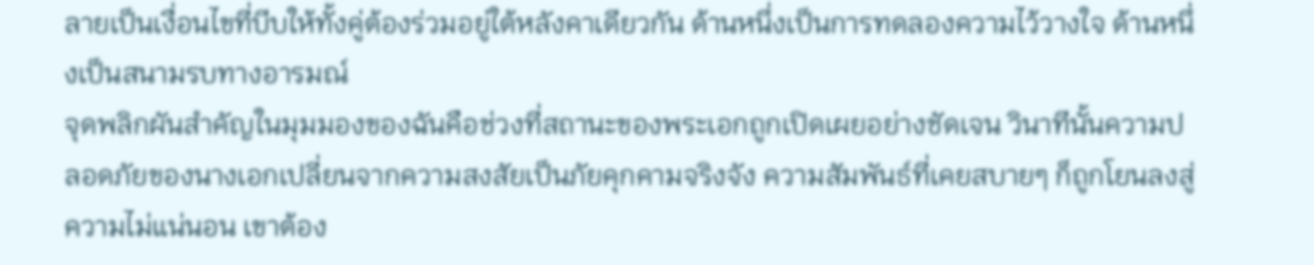ลายเป็นเงื่อนไขที่บีบให้ทั้งคู่ต้องร่วมอยู่ใต้หลังคาเดียวกัน ด้านหนึ่งเป็นการทดลองความไว้วางใจ ด้านหนึ่งเป็นสนามรบทางอารมณ์
จุดพลิกผันสำคัญในมุมมองของฉันคือช่วงที่สถานะของพระเอกถูกเปิดเผยอย่างชัดเจน วินาทีนั้นความปลอดภัยของนางเอกเปลี่ยนจากความสงสัยเป็นภัยคุกคามจริงจัง ความสัมพันธ์ที่เคยสบายๆ ก็ถูกโยนลงสู่ความไม่แน่นอน เขาต้อง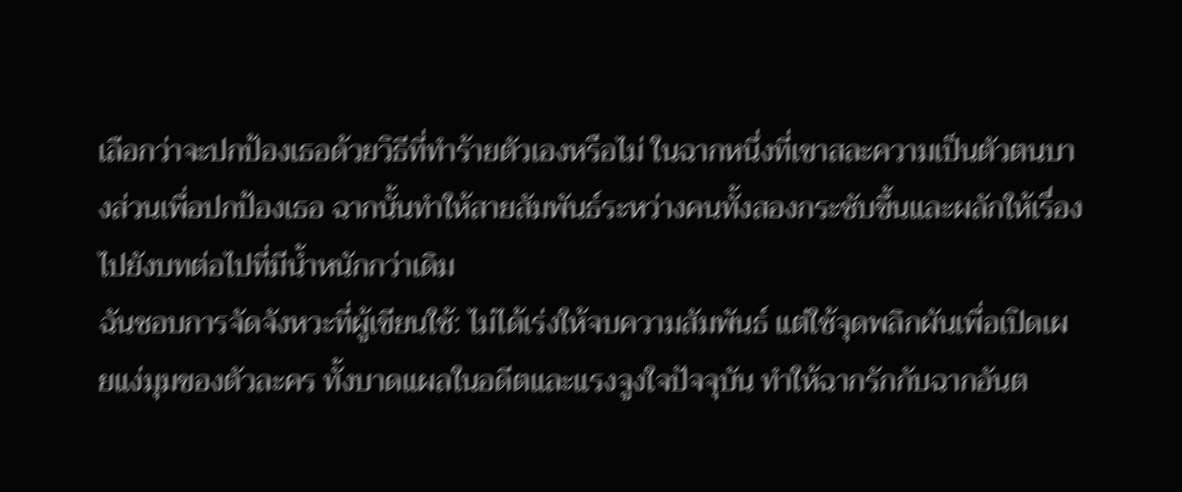เลือกว่าจะปกป้องเธอด้วยวิธีที่ทำร้ายตัวเองหรือไม่ ในฉากหนึ่งที่เขาสละความเป็นตัวตนบางส่วนเพื่อปกป้องเธอ ฉากนั้นทำให้สายสัมพันธ์ระหว่างคนทั้งสองกระชับขึ้นและผลักให้เรื่องไปยังบทต่อไปที่มีน้ำหนักกว่าเดิม
ฉันชอบการจัดจังหวะที่ผู้เขียนใช้: ไม่ได้เร่งให้จบความสัมพันธ์ แต่ใช้จุดพลิกผันเพื่อเปิดเผยแง่มุมของตัวละคร ทั้งบาดแผลในอดีตและแรงจูงใจปัจจุบัน ทำให้ฉากรักกับฉากอันต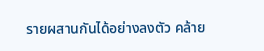รายผสานกันได้อย่างลงตัว คล้าย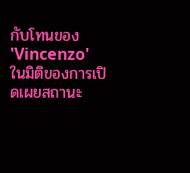กับโทนของ 'Vincenzo' ในมิติของการเปิดเผยสถานะ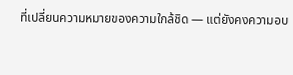ที่เปลี่ยนความหมายของความใกล้ชิด — แต่ยังคงความอบ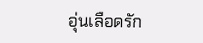อุ่นเลือดรัก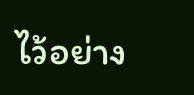ไว้อย่าง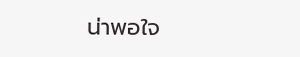น่าพอใจ